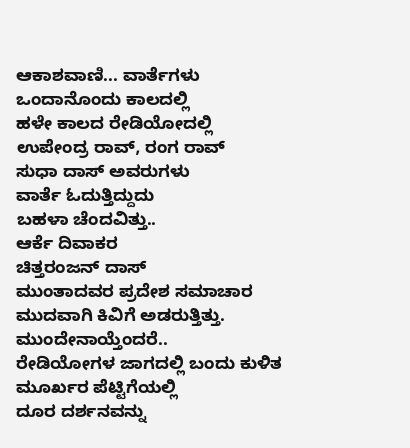ಆಕಾಶವಾಣಿ... ವಾರ್ತೆಗಳು
ಒಂದಾನೊಂದು ಕಾಲದಲ್ಲಿ
ಹಳೇ ಕಾಲದ ರೇಡಿಯೋದಲ್ಲಿ
ಉಪೇಂದ್ರ ರಾವ್, ರಂಗ ರಾವ್
ಸುಧಾ ದಾಸ್ ಅವರುಗಳು
ವಾರ್ತೆ ಓದುತ್ತಿದ್ದುದು
ಬಹಳಾ ಚೆಂದವಿತ್ತು..
ಆರ್ಕೆ ದಿವಾಕರ
ಚಿತ್ತರಂಜನ್ ದಾಸ್
ಮುಂತಾದವರ ಪ್ರದೇಶ ಸಮಾಚಾರ
ಮುದವಾಗಿ ಕಿವಿಗೆ ಅಡರುತ್ತಿತ್ತು.
ಮುಂದೇನಾಯ್ತೆಂದರೆ..
ರೇಡಿಯೋಗಳ ಜಾಗದಲ್ಲಿ ಬಂದು ಕುಳಿತ
ಮೂರ್ಖರ ಪೆಟ್ಟಿಗೆಯಲ್ಲಿ
ದೂರ ದರ್ಶನವನ್ನು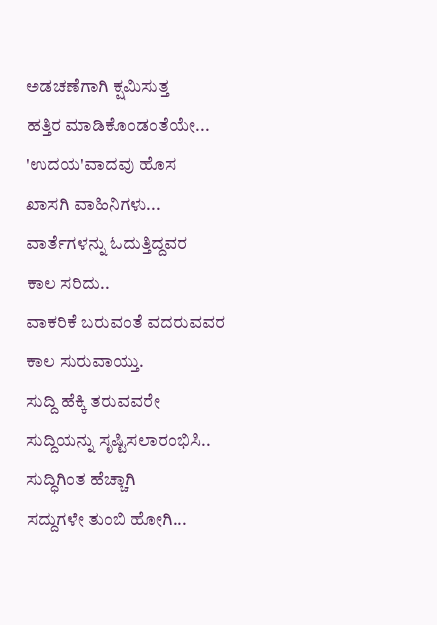ಅಡಚಣೆಗಾಗಿ ಕ್ಷಮಿಸುತ್ತ
ಹತ್ತಿರ ಮಾಡಿಕೊಂಡಂತೆಯೇ...
'ಉದಯ'ವಾದವು ಹೊಸ
ಖಾಸಗಿ ವಾಹಿನಿಗಳು...
ವಾರ್ತೆಗಳನ್ನು ಓದುತ್ತಿದ್ದವರ
ಕಾಲ ಸರಿದು..
ವಾಕರಿಕೆ ಬರುವಂತೆ ವದರುವವರ
ಕಾಲ ಸುರುವಾಯ್ತು.
ಸುದ್ದಿ ಹೆಕ್ಕಿ ತರುವವರೇ
ಸುದ್ದಿಯನ್ನು ಸೃಷ್ಟಿಸಲಾರಂಭಿಸಿ..
ಸುದ್ಧಿಗಿಂತ ಹೆಚ್ಚಾಗಿ
ಸದ್ದುಗಳೇ ತುಂಬಿ ಹೋಗಿ...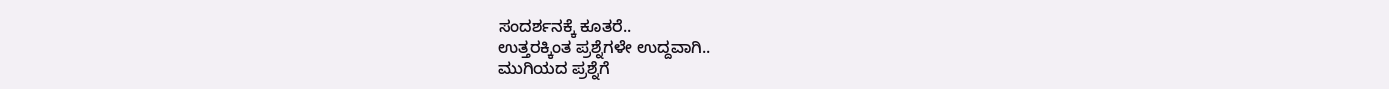ಸಂದರ್ಶನಕ್ಕೆ ಕೂತರೆ..
ಉತ್ತರಕ್ಕಿಂತ ಪ್ರಶ್ನೆಗಳೇ ಉದ್ದವಾಗಿ..
ಮುಗಿಯದ ಪ್ರಶ್ನೆಗೆ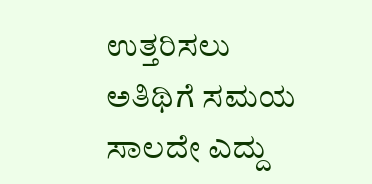ಉತ್ತರಿಸಲು
ಅತಿಥಿಗೆ ಸಮಯ ಸಾಲದೇ ಎದ್ದು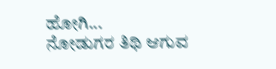ಹೋಗಿ...
ನೋಡುಗರ ತಿಥಿ ಆಗುವ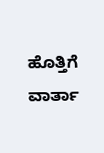ಹೊತ್ತಿಗೆ
ವಾರ್ತಾ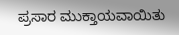ಪ್ರಸಾರ ಮುಕ್ತಾಯವಾಯಿತು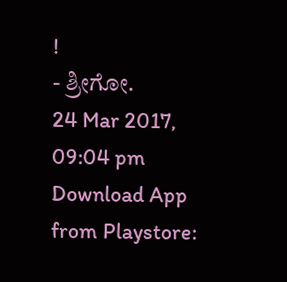!
- ಶ್ರೀಗೋ.
24 Mar 2017, 09:04 pm
Download App from Playstore: